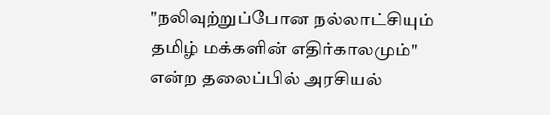"நலிவுற்றுப்போன நல்லாட்சியும் தமிழ் மக்களின் எதிர்காலமும்" என்ற தலைப்பில் அரசியல்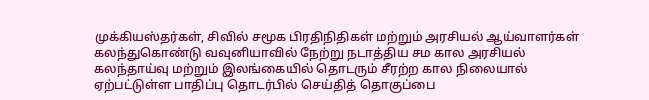முக்கியஸ்தர்கள், சிவில் சமூக பிரதிநிதிகள் மற்றும் அரசியல் ஆய்வாளர்கள் கலந்துகொண்டு வவுனியாவில் நேற்று நடாத்திய சம கால அரசியல் கலந்தாய்வு மற்றும் இலங்கையில் தொடரும் சீரற்ற கால நிலையால் ஏற்பட்டுள்ள பாதிப்பு தொடர்பில் செய்தித் தொகுப்பை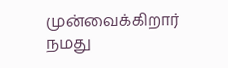முன்வைக்கிறார் நமது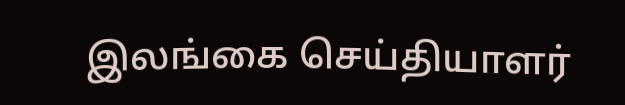இலங்கை செய்தியாளர்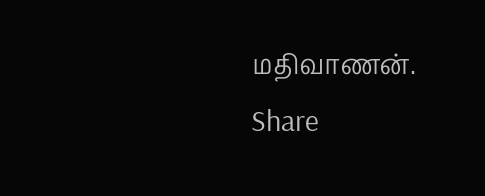மதிவாணன்.
Share